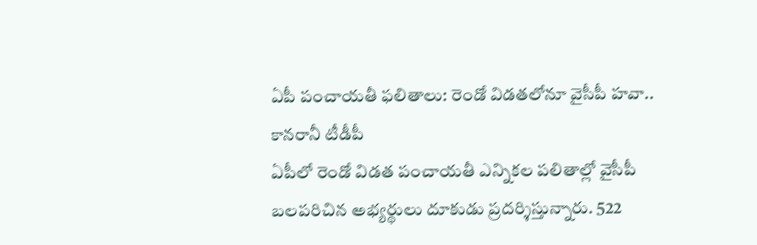ఏపీ పంచాయతీ ఫలితాలు: రెండో విడతలోనూ వైసీపీ హవా.. కానరానీ టీడీపీ
ఏపీలో రెండో విడత పంచాయతీ ఎన్నికల పలితాల్లో వైసీపీ బలపరిచిన అభ్యర్థులు దూకుడు ప్రదర్శిస్తున్నారు. 522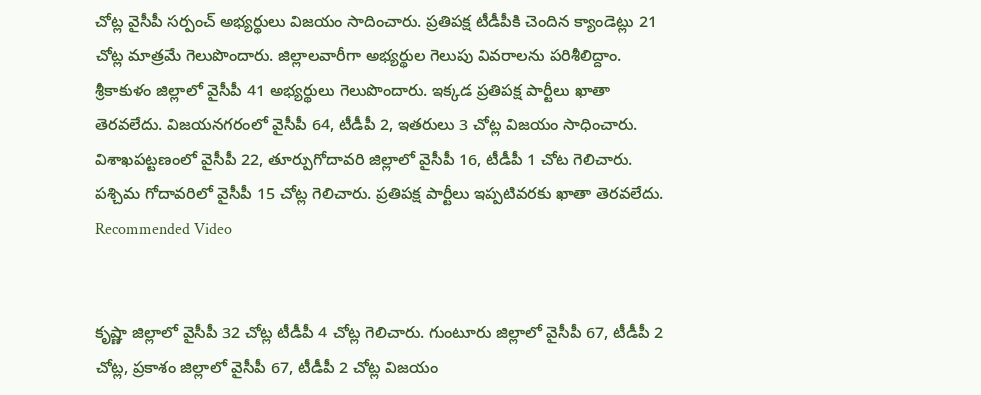చోట్ల వైసీపీ సర్పంచ్ అభ్యర్థులు విజయం సాదించారు. ప్రతిపక్ష టీడీపీకి చెందిన క్యాండెట్లు 21 చోట్ల మాత్రమే గెలుపొందారు. జిల్లాలవారీగా అభ్యర్థుల గెలుపు వివరాలను పరిశీలిద్దాం.
శ్రీకాకుళం జిల్లాలో వైసీపీ 41 అభ్యర్థులు గెలుపొందారు. ఇక్కడ ప్రతిపక్ష పార్టీలు ఖాతా తెరవలేదు. విజయనగరంలో వైసీపీ 64, టీడీపీ 2, ఇతరులు 3 చోట్ల విజయం సాధించారు. విశాఖపట్టణంలో వైసీపీ 22, తూర్పుగోదావరి జిల్లాలో వైసీపీ 16, టీడీపీ 1 చోట గెలిచారు. పశ్చిమ గోదావరిలో వైసీపీ 15 చోట్ల గెలిచారు. ప్రతిపక్ష పార్టీలు ఇప్పటివరకు ఖాతా తెరవలేదు.
Recommended Video


కృష్ణా జిల్లాలో వైసీపీ 32 చోట్ల టీడీపీ 4 చోట్ల గెలిచారు. గుంటూరు జిల్లాలో వైసీపీ 67, టీడీపీ 2 చోట్ల, ప్రకాశం జిల్లాలో వైసీపీ 67, టీడీపీ 2 చోట్ల విజయం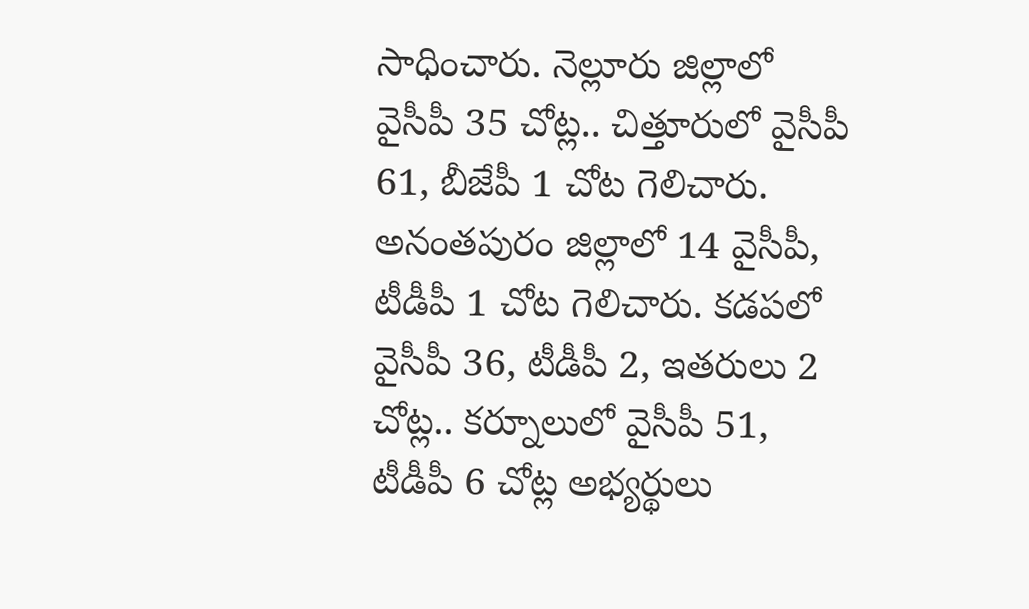సాధించారు. నెల్లూరు జిల్లాలో వైసీపీ 35 చోట్ల.. చిత్తూరులో వైసీపీ 61, బీజేపీ 1 చోట గెలిచారు. అనంతపురం జిల్లాలో 14 వైసీపీ, టీడీపీ 1 చోట గెలిచారు. కడపలో వైసీపీ 36, టీడీపీ 2, ఇతరులు 2 చోట్ల.. కర్నూలులో వైసీపీ 51, టీడీపీ 6 చోట్ల అభ్యర్థులు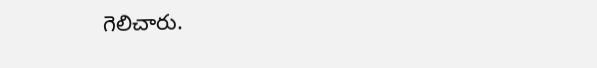గెలిచారు.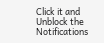Click it and Unblock the Notifications